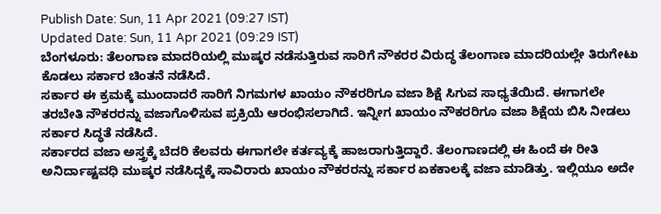Publish Date: Sun, 11 Apr 2021 (09:27 IST)
Updated Date: Sun, 11 Apr 2021 (09:29 IST)
ಬೆಂಗಳೂರು: ತೆಲಂಗಾಣ ಮಾದರಿಯಲ್ಲಿ ಮುಷ್ಕರ ನಡೆಸುತ್ತಿರುವ ಸಾರಿಗೆ ನೌಕರರ ವಿರುದ್ಧ ತೆಲಂಗಾಣ ಮಾದರಿಯಲ್ಲೇ ತಿರುಗೇಟು ಕೊಡಲು ಸರ್ಕಾರ ಚಿಂತನೆ ನಡೆಸಿದೆ.
ಸರ್ಕಾರ ಈ ಕ್ರಮಕ್ಕೆ ಮುಂದಾದರೆ ಸಾರಿಗೆ ನಿಗಮಗಳ ಖಾಯಂ ನೌಕರರಿಗೂ ವಜಾ ಶಿಕ್ಷೆ ಸಿಗುವ ಸಾಧ್ಯತೆಯಿದೆ. ಈಗಾಗಲೇ ತರಬೇತಿ ನೌಕರರನ್ನು ವಜಾಗೊಳಿಸುವ ಪ್ರಕ್ರಿಯೆ ಆರಂಭಿಸಲಾಗಿದೆ. ಇನ್ನೀಗ ಖಾಯಂ ನೌಕರರಿಗೂ ವಜಾ ಶಿಕ್ಷೆಯ ಬಿಸಿ ನೀಡಲು ಸರ್ಕಾರ ಸಿದ್ಧತೆ ನಡೆಸಿದೆ.
ಸರ್ಕಾರದ ವಜಾ ಅಸ್ತ್ರಕ್ಕೆ ಬೆದರಿ ಕೆಲವರು ಈಗಾಗಲೇ ಕರ್ತವ್ಯಕ್ಕೆ ಹಾಜರಾಗುತ್ತಿದ್ದಾರೆ. ತೆಲಂಗಾಣದಲ್ಲಿ ಈ ಹಿಂದೆ ಈ ರೀತಿ ಅನಿರ್ದಾಷ್ಟವಧಿ ಮುಷ್ಕರ ನಡೆಸಿದ್ದಕ್ಕೆ ಸಾವಿರಾರು ಖಾಯಂ ನೌಕರರನ್ನು ಸರ್ಕಾರ ಏಕಕಾಲಕ್ಕೆ ವಜಾ ಮಾಡಿತ್ತು. ಇಲ್ಲಿಯೂ ಅದೇ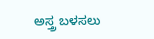ಅಸ್ತ್ರ ಬಳಸಲು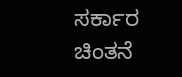ಸರ್ಕಾರ ಚಿಂತನೆ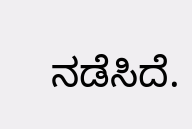ನಡೆಸಿದೆ.